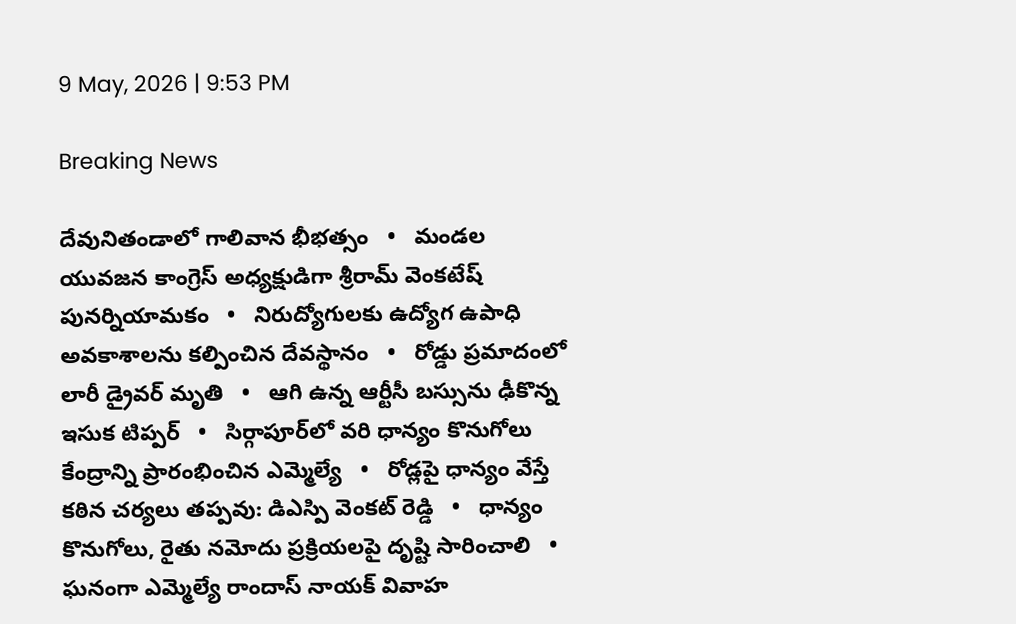9 May, 2026 | 9:53 PM

Breaking News

దేవునితండాలో గాలివాన భీభత్సం   •   మండల యువజన కాంగ్రెస్ అధ్యక్షుడిగా శ్రీరామ్ వెంకటేష్ పునర్నియామకం   •   నిరుద్యోగులకు ఉద్యోగ ఉపాధి అవకాశాలను కల్పించిన దేవస్థానం   •   రోడ్డు ప్రమాదంలో లారీ డ్రైవర్ మృతి   •   ఆగి ఉన్న ఆర్టీసీ బస్సును ఢీకొన్న ఇసుక టిప్పర్   •   సిర్గాపూర్‌లో వరి ధాన్యం కొనుగోలు కేంద్రాన్ని ప్రారంభించిన ఎమ్మెల్యే   •   రోడ్లపై ధాన్యం వేస్తే కఠిన చర్యలు తప్పవు: డిఎస్పి వెంకట్ రెడ్డి   •   ధాన్యం కొనుగోలు, రైతు నమోదు ప్రక్రియలపై దృష్టి సారించాలి   •   ఘనంగా ఎమ్మెల్యే రాందాస్ నాయక్ వివాహ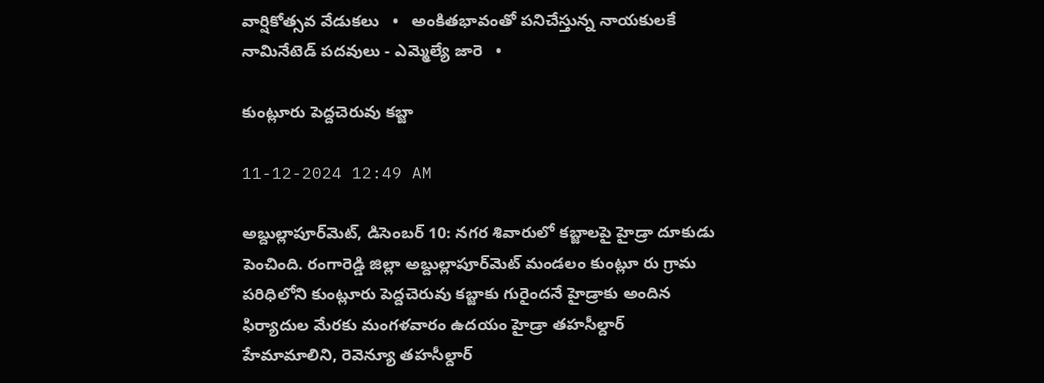వార్షికోత్సవ వేడుకలు   •   అంకితభావంతో పనిచేస్తున్న నాయకులకే నామినేటెడ్ పదవులు - ఎమ్మెల్యే జారె   •

కుంట్లూరు పెద్దచెరువు కబ్జా

11-12-2024 12:49 AM

అబ్దుల్లాపూర్‌మెట్, డిసెంబర్ 10: నగర శివారులో కబ్జాలపై హైడ్రా దూకుడు పెంచింది. రంగారెడ్డి జిల్లా అబ్దుల్లాపూర్‌మెట్ మండలం కుంట్లూ రు గ్రామ పరిధిలోని కుంట్లూరు పెద్దచెరువు కబ్జాకు గురైందనే హైడ్రాకు అందిన ఫిర్యాదుల మేరకు మంగళవారం ఉదయం హైడ్రా తహసీల్దార్ హేమామాలిని, రెవెన్యూ తహసీల్దార్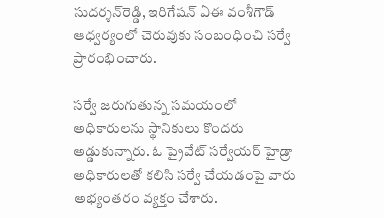సుదర్శన్‌రెడ్డి, ఇరిగేషన్ ఏఈ వంశీగౌడ్ ఆధ్వర్యంలో చెరువుకు సంబంధించి సర్వే ప్రారంభించారు.

సర్వే జరుగుతున్న సమయంలో అధికారులను స్థానికులు కొందరు అడ్డుకున్నారు. ఓ ప్రైవేట్ సర్వేయర్ హైడ్రా అధికారులతో కలిసి సర్వే చేయడంపై వారు అభ్యంతరం వ్యక్తం చేశారు.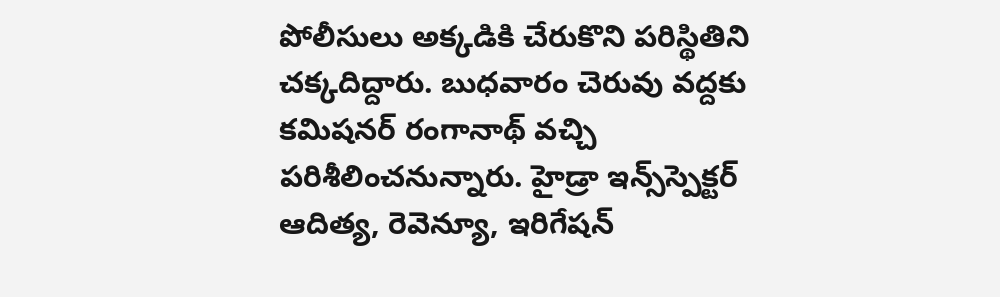పోలీసులు అక్కడికి చేరుకొని పరిస్థితిని చక్కదిద్దారు. బుధవారం చెరువు వద్దకు కమిషనర్ రంగానాథ్ వచ్చి పరిశీలించనున్నారు. హైడ్రా ఇన్స్‌స్పెక్టర్ ఆదిత్య, రెవెన్యూ, ఇరిగేషన్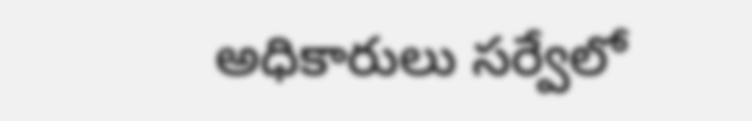అధికారులు సర్వేలో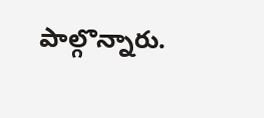పాల్గొన్నారు.